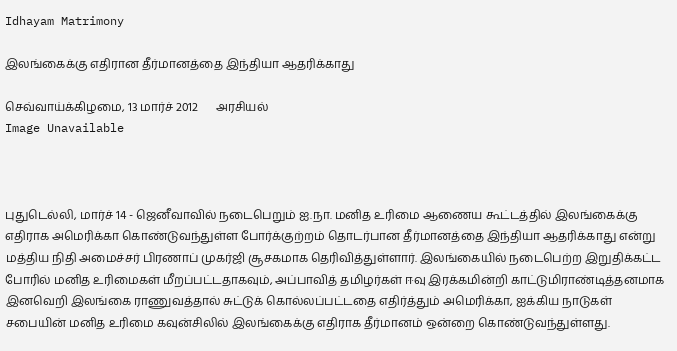Idhayam Matrimony

இலங்கைக்கு எதிரான தீர்மானத்தை இந்தியா ஆதரிக்காது

செவ்வாய்க்கிழமை, 13 மார்ச் 2012      அரசியல்
Image Unavailable



புதுடெல்லி, மார்ச் 14 - ஜெனீவாவில் நடைபெறும் ஐ.நா. மனித உரிமை ஆணைய கூட்டத்தில் இலங்கைக்கு எதிராக அமெரிக்கா கொண்டுவந்துள்ள போர்க்குற்றம் தொடர்பான தீர்மானத்தை இந்தியா ஆதரிக்காது என்று மத்திய நிதி அமைச்சர் பிரணாப் முகர்ஜி சூசகமாக தெரிவித்துள்ளார். இலங்கையில் நடைபெற்ற இறுதிக்கட்ட போரில் மனித உரிமைகள் மீறப்பட்டதாகவும், அப்பாவித் தமிழர்கள் ஈவு இரக்கமின்றி காட்டுமிராண்டித்தனமாக இனவெறி இலங்கை ராணுவத்தால் சுட்டுக் கொல்லப்பட்டதை எதிர்த்தும் அமெரிக்கா, ஐக்கிய நாடுகள் சபையின் மனித உரிமை கவுன்சிலில் இலங்கைக்கு எதிராக தீர்மானம் ஒன்றை கொண்டுவந்துள்ளது.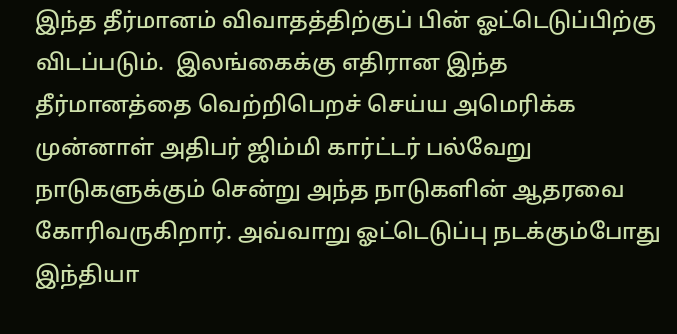இந்த தீர்மானம் விவாதத்திற்குப் பின் ஓட்டெடுப்பிற்கு விடப்படும்.  இலங்கைக்கு எதிரான இந்த தீர்மானத்தை வெற்றிபெறச் செய்ய அமெரிக்க முன்னாள் அதிபர் ஜிம்மி கார்ட்டர் பல்வேறு நாடுகளுக்கும் சென்று அந்த நாடுகளின் ஆதரவை கோரிவருகிறார். அவ்வாறு ஓட்டெடுப்பு நடக்கும்போது இந்தியா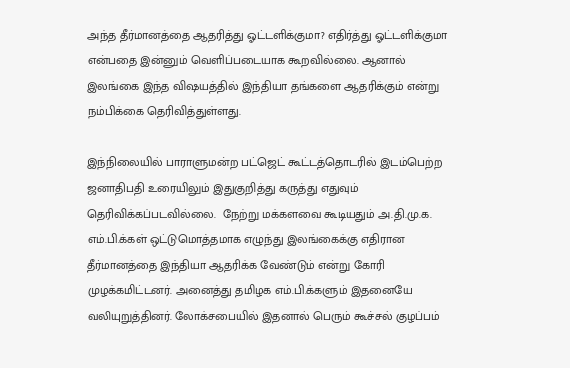அந்த தீர்மானத்தை ஆதரித்து ஓட்டளிக்குமா? எதிர்த்து ஓட்டளிக்குமா என்பதை இன்னும் வெளிப்படையாக கூறவில்லை. ஆனால் இலங்கை இந்த விஷயத்தில் இந்தியா தங்களை ஆதரிக்கும் என்று நம்பிக்கை தெரிவித்துள்ளது.

இந்நிலையில் பாராளுமன்ற பட்ஜெட் கூட்டத்தொடரில் இடம்பெற்ற ஜனாதிபதி உரையிலும் இதுகுறித்து கருத்து எதுவும் தெரிவிக்கப்படவில்லை.  நேற்று மக்களவை கூடியதும் அ.தி.மு.க. எம்.பி.க்கள் ஒட்டுமொத்தமாக எழுந்து இலங்கைக்கு எதிரான தீர்மானத்தை இந்தியா ஆதரிக்க வேண்டும் என்று கோரி முழக்கமிட்டனர். அனைத்து தமிழக எம்.பி.க்களும் இதனையே வலியுறுத்தினர். லோக்சபையில் இதனால் பெரும் கூச்சல் குழப்பம்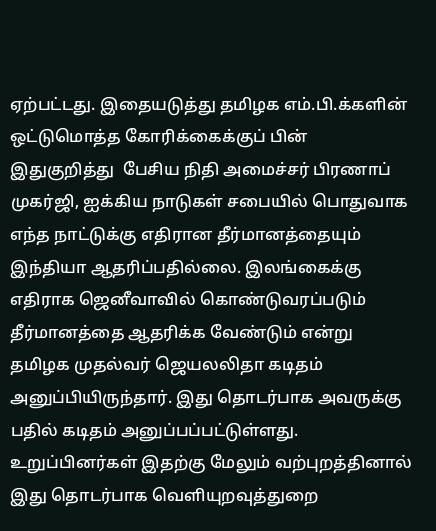ஏற்பட்டது. இதையடுத்து தமிழக எம்.பி.க்களின் ஒட்டுமொத்த கோரிக்கைக்குப் பின் இதுகுறித்து  பேசிய நிதி அமைச்சர் பிரணாப் முகர்ஜி, ஐக்கிய நாடுகள் சபையில் பொதுவாக எந்த நாட்டுக்கு எதிரான தீர்மானத்தையும் இந்தியா ஆதரிப்பதில்லை. இலங்கைக்கு எதிராக ஜெனீவாவில் கொண்டுவரப்படும் தீர்மானத்தை ஆதரிக்க வேண்டும் என்று தமிழக முதல்வர் ஜெயலலிதா கடிதம் அனுப்பியிருந்தார். இது தொடர்பாக அவருக்கு பதில் கடிதம் அனுப்பப்பட்டுள்ளது. உறுப்பினர்கள் இதற்கு மேலும் வற்புறத்தினால் இது தொடர்பாக வெளியுறவுத்துறை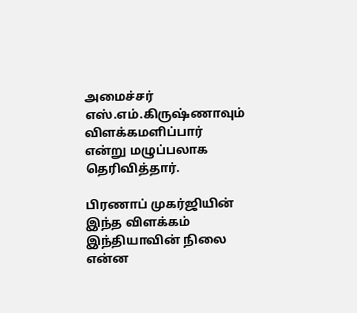அமைச்சர் எஸ்.எம்.கிருஷ்ணாவும் விளக்கமளிப்பார் என்று மழுப்பலாக தெரிவித்தார்.

பிரணாப் முகர்ஜியின் இந்த விளக்கம் இந்தியாவின் நிலை என்ன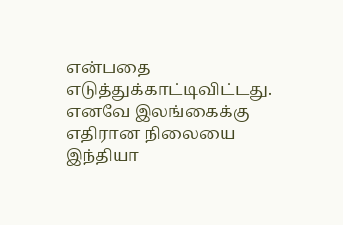என்பதை எடுத்துக்காட்டிவிட்டது. எனவே இலங்கைக்கு எதிரான நிலையை இந்தியா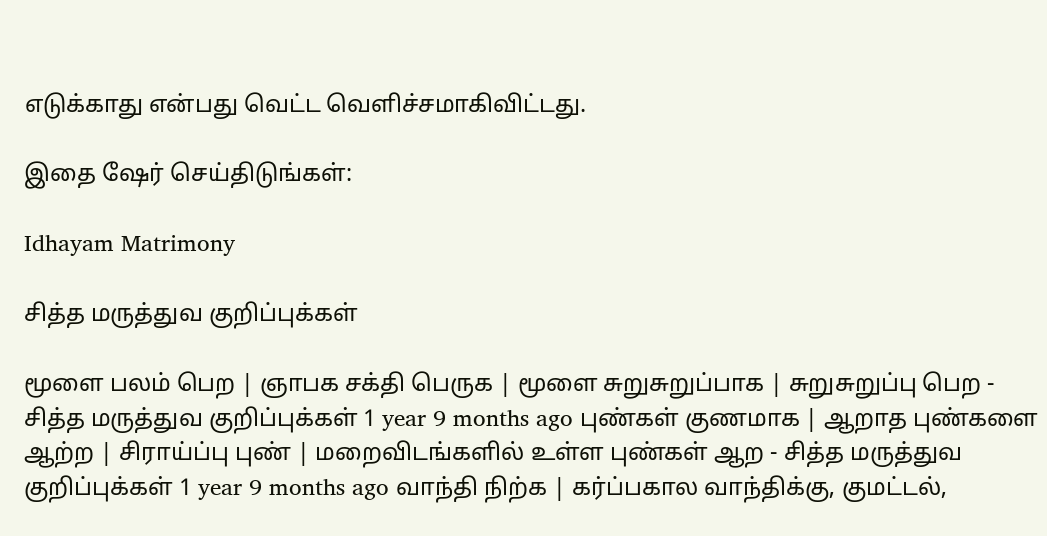எடுக்காது என்பது வெட்ட வெளிச்சமாகிவிட்டது.

இதை ஷேர் செய்திடுங்கள்:

Idhayam Matrimony

சித்த மருத்துவ குறிப்புக்கள்

மூளை பலம் பெற | ஞாபக சக்தி பெருக | மூளை சுறுசுறுப்பாக | சுறுசுறுப்பு பெற - சித்த மருத்துவ குறிப்புக்கள் 1 year 9 months ago புண்கள் குணமாக | ஆறாத புண்களை ஆற்ற | சிராய்ப்பு புண் | மறைவிடங்களில் உள்ள புண்கள் ஆற - சித்த மருத்துவ குறிப்புக்கள் 1 year 9 months ago வாந்தி நிற்க | கர்ப்பகால வாந்திக்கு, குமட்டல்,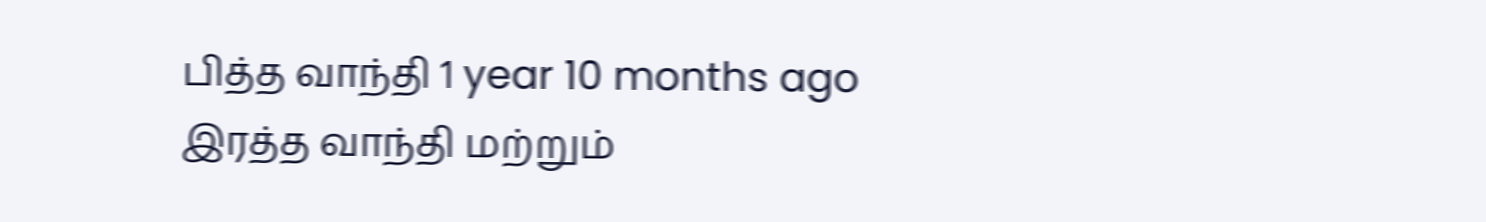பித்த வாந்தி 1 year 10 months ago
இரத்த வாந்தி மற்றும்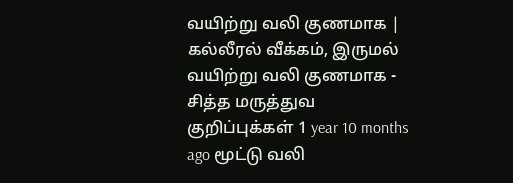வயிற்று வலி குணமாக | கல்லீரல் வீக்கம், இருமல் வயிற்று வலி குணமாக - சித்த மருத்துவ குறிப்புக்கள் 1 year 10 months ago மூட்டு வலி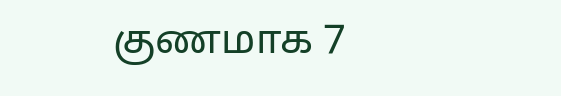குணமாக 7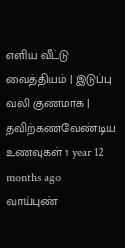எளிய வீட்டு வைத்தியம் | இடுப்பு வலி குணமாக | தவிற்கணவேண்டிய உணவுகள் 1 year 12 months ago வாய்புண்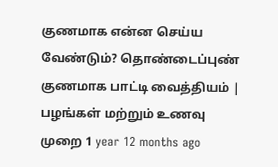குணமாக என்ன செய்ய வேண்டும்? தொண்டைப்புண் குணமாக பாட்டி வைத்தியம் | பழங்கள் மற்றும் உணவு முறை 1 year 12 months ago